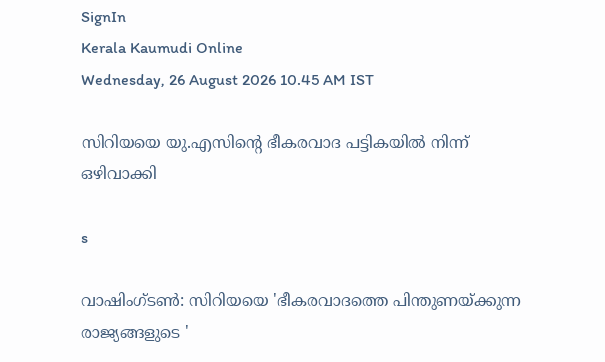SignIn
Kerala Kaumudi Online
Wednesday, 26 August 2026 10.45 AM IST

സിറിയയെ യു.എസിന്റെ ഭീകരവാദ പട്ടികയിൽ നിന്ന് ഒഴിവാക്കി

s

വാഷിംഗ്ടൺ: സിറിയയെ 'ഭീകരവാദത്തെ പിന്തുണയ്ക്കുന്ന രാജ്യങ്ങളുടെ '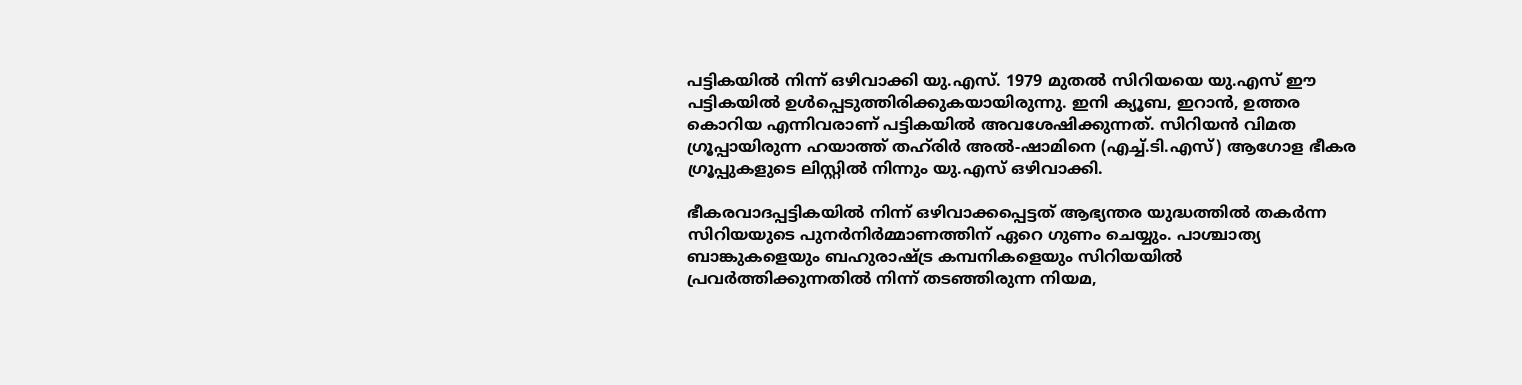പട്ടികയിൽ നിന്ന് ഒഴിവാക്കി യു.എസ്. 1979 മുതൽ സിറിയയെ യു.എസ് ഈ പട്ടികയിൽ ഉൾപ്പെടുത്തിരിക്കുകയായിരുന്നു. ഇനി ക്യൂബ, ഇറാൻ, ഉത്തര കൊറിയ എന്നിവരാണ് പട്ടികയിൽ അവശേഷിക്കുന്നത്. സിറിയൻ വിമത ഗ്രൂപ്പായിരുന്ന ഹയാത്ത് തഹ്‌രിർ അൽ-ഷാമിനെ (എച്ച്.ടി.എസ്) ആഗോള ഭീകര ഗ്രൂപ്പുകളുടെ ലിസ്റ്റിൽ നിന്നും യു.എസ് ഒഴിവാക്കി.

ഭീകരവാദപ്പട്ടികയിൽ നിന്ന് ഒഴിവാക്കപ്പെട്ടത് ആഭ്യന്തര യുദ്ധത്തിൽ തകർന്ന സിറിയയുടെ പുനർനിർമ്മാണത്തിന് ഏറെ ഗുണം ചെയ്യും. പാശ്ചാത്യ ബാങ്കുകളെയും ബഹുരാഷ്ട്ര കമ്പനികളെയും സിറിയയിൽ പ്രവർത്തിക്കുന്നതിൽ നിന്ന് തടഞ്ഞിരുന്ന നിയമ,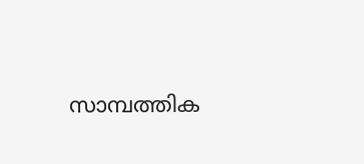സാമ്പത്തിക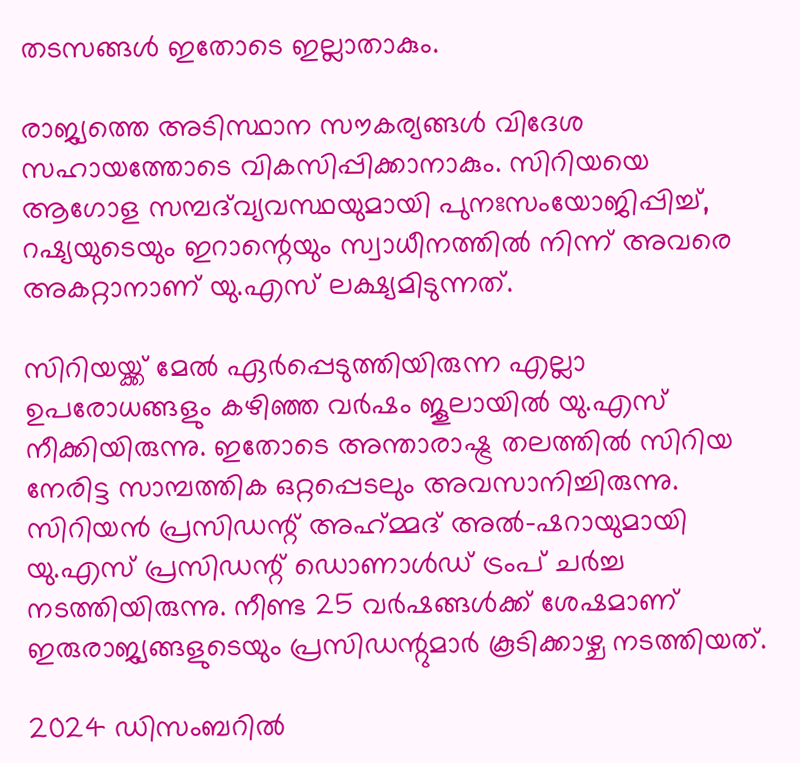തടസങ്ങൾ ഇതോടെ ഇല്ലാതാകും.

രാജ്യത്തെ അടിസ്ഥാന സൗകര്യങ്ങൾ വിദേശ സഹായത്തോടെ വികസിപ്പിക്കാനാകും. സിറിയയെ ആഗോള സമ്പദ്‌വ്യവസ്ഥയുമായി പുനഃസംയോജിപ്പിച്ച്, റഷ്യയുടെയും ഇറാന്റെയും സ്വാധീനത്തിൽ നിന്ന് അവരെ അകറ്റാനാണ് യു.എസ് ലക്ഷ്യമിടുന്നത്.

സിറിയയ്ക്ക് മേൽ ഏർപ്പെടുത്തിയിരുന്ന എല്ലാ ഉപരോധങ്ങളും കഴിഞ്ഞ വർഷം ജൂലായിൽ യു.എസ് നീക്കിയിരുന്നു. ഇതോടെ അന്താരാഷ്ട്ര തലത്തിൽ സിറിയ നേരിട്ട സാമ്പത്തിക ഒറ്റപ്പെടലും അവസാനിച്ചിരുന്നു. സിറിയൻ പ്രസിഡന്റ് അഹ്‌മ്മദ് അൽ-ഷറായുമായി യു.എസ് പ്രസിഡന്റ് ഡൊണാൾഡ് ട്രംപ് ചർച്ച നടത്തിയിരുന്നു. നീണ്ട 25 വർഷങ്ങൾക്ക് ശേഷമാണ് ഇരുരാജ്യങ്ങളുടെയും പ്രസിഡന്റുമാർ കൂടിക്കാഴ്ച നടത്തിയത്.

2024 ഡിസംബറിൽ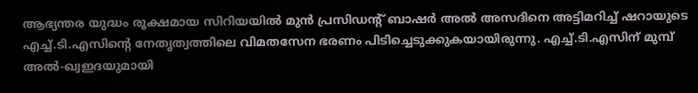ആഭ്യന്തര യുദ്ധം രൂക്ഷമായ സിറിയയിൽ മുൻ പ്രസിഡന്റ് ബാഷർ അൽ അസദിനെ അട്ടിമറിച്ച് ഷറായുടെ എച്ച്.ടി.എസിന്റെ നേതൃത്വത്തിലെ വിമതസേന ഭരണം പിടിച്ചെടുക്കുകയായിരുന്നു. എച്ച്.ടി.എസിന് മുമ്പ് അൽ-ഖ്വഇദയുമായി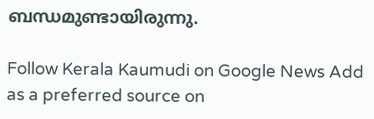ബന്ധമുണ്ടായിരുന്നു.

Follow Kerala Kaumudi on Google News Add as a preferred source on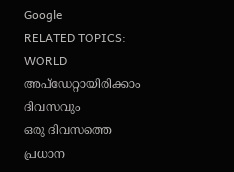Google
RELATED TOPICS: WORLD
അപ്ഡേറ്റായിരിക്കാം ദിവസവും
ഒരു ദിവസത്തെ പ്രധാന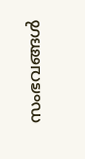സംഭവങ്ങൾ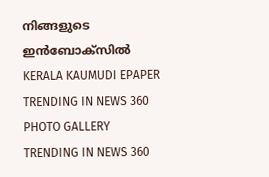നിങ്ങളുടെ ഇൻബോക്സിൽ
KERALA KAUMUDI EPAPER
TRENDING IN NEWS 360
PHOTO GALLERY
TRENDING IN NEWS 360